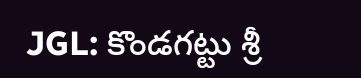JGL: కొండగట్టు శ్రీ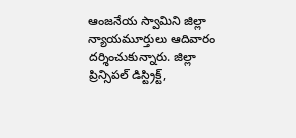ఆంజనేయ స్వామిని జిల్లా న్యాయమూర్తులు ఆదివారం దర్శించుకున్నారు. జిల్లా ప్రిన్సిపల్ డిస్ట్రిక్ట్,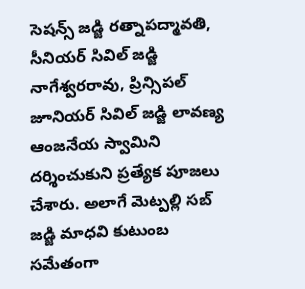సెషన్స్ జడ్జి రత్నాపద్మావతి, సీనియర్ సివిల్ జడ్జి నాగేశ్వరరావు, ప్రిన్సిపల్ జూనియర్ సివిల్ జడ్జి లావణ్య ఆంజనేయ స్వామిని దర్శించుకుని ప్రత్యేక పూజలు చేశారు. అలాగే మెట్పల్లి సబ్ జడ్జి మాధవి కుటుంబ సమేతంగా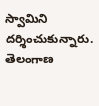స్వామిని దర్శించుకున్నారు.
తెలంగాణ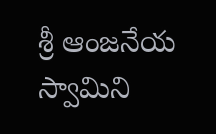శ్రీ ఆంజనేయ స్వామిని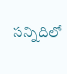సన్నిదిలో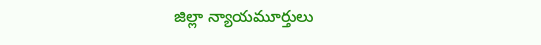జిల్లా న్యాయమూర్తులు